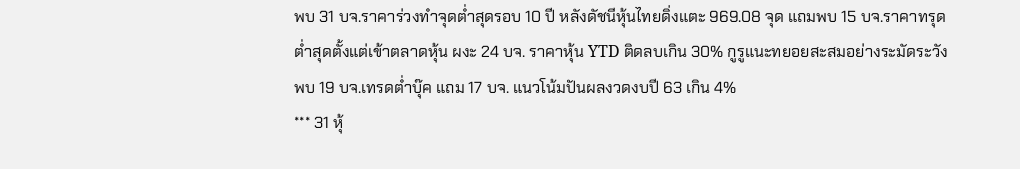พบ 31 บจ.ราคาร่วงทำจุดต่ำสุดรอบ 10 ปี หลังดัชนีหุ้นไทยดิ่งแตะ 969.08 จุด แถมพบ 15 บจ.ราคาทรุดต่ำสุดตั้งแต่เข้าตลาดหุ้น ผงะ 24 บจ. ราคาหุ้น YTD ติดลบเกิน 30% กูรูแนะทยอยสะสมอย่างระมัดระวัง พบ 19 บจ.เทรดต่ำบุ๊ค แถม 17 บจ. แนวโน้มปันผลงวดงบปี 63 เกิน 4%
*** 31 หุ้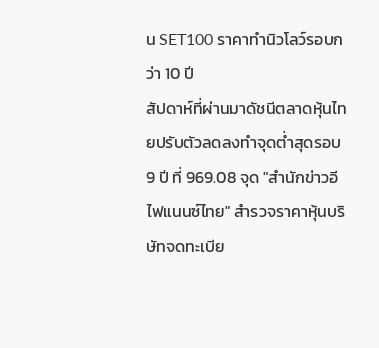น SET100 ราคาทำนิวโลว์รอบกว่า 10 ปี
สัปดาห์ที่ผ่านมาดัชนีตลาดหุ้นไทยปรับตัวลดลงทำจุดต่ำสุดรอบ 9 ปี ที่ 969.08 จุด "สำนักข่าวอีไฟแนนซ์ไทย" สำรวจราคาหุ้นบริษัทจดทะเบีย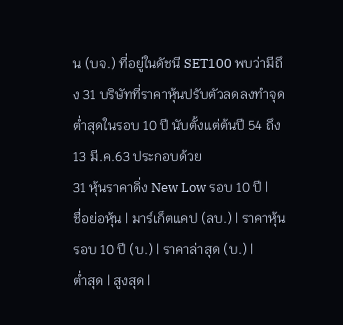น (บจ.) ที่อยู่ในดัชนี SET100 พบว่ามีถึง 31 บริษัทที่ราคาหุ้นปรับตัวลดลงทำจุดต่ำสุดในรอบ 10 ปี นับตั้งแต่ต้นปี 54 ถึง 13 มี.ค.63 ประกอบด้วย
31 หุ้นราคาดิ่ง New Low รอบ 10 ปี |
ชื่อย่อหุ้น | มาร์เก็ตแคป (ลบ.) | ราคาหุ้นรอบ 10 ปี (บ.) | ราคาล่าสุด (บ.) |
ต่ำสุด | สูงสุด |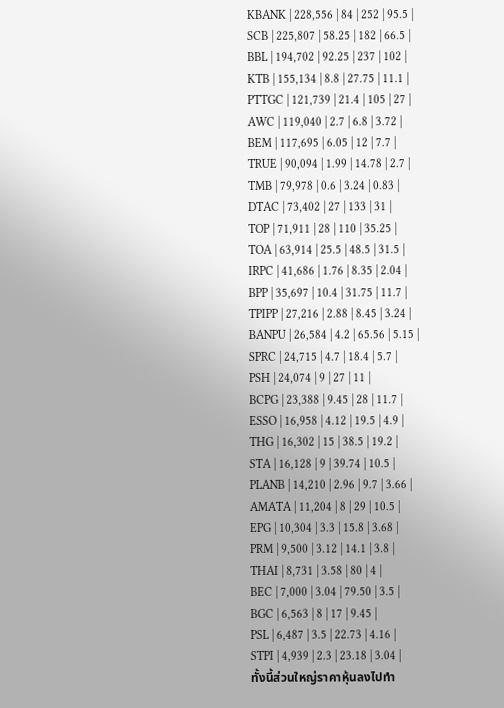KBANK | 228,556 | 84 | 252 | 95.5 |
SCB | 225,807 | 58.25 | 182 | 66.5 |
BBL | 194,702 | 92.25 | 237 | 102 |
KTB | 155,134 | 8.8 | 27.75 | 11.1 |
PTTGC | 121,739 | 21.4 | 105 | 27 |
AWC | 119,040 | 2.7 | 6.8 | 3.72 |
BEM | 117,695 | 6.05 | 12 | 7.7 |
TRUE | 90,094 | 1.99 | 14.78 | 2.7 |
TMB | 79,978 | 0.6 | 3.24 | 0.83 |
DTAC | 73,402 | 27 | 133 | 31 |
TOP | 71,911 | 28 | 110 | 35.25 |
TOA | 63,914 | 25.5 | 48.5 | 31.5 |
IRPC | 41,686 | 1.76 | 8.35 | 2.04 |
BPP | 35,697 | 10.4 | 31.75 | 11.7 |
TPIPP | 27,216 | 2.88 | 8.45 | 3.24 |
BANPU | 26,584 | 4.2 | 65.56 | 5.15 |
SPRC | 24,715 | 4.7 | 18.4 | 5.7 |
PSH | 24,074 | 9 | 27 | 11 |
BCPG | 23,388 | 9.45 | 28 | 11.7 |
ESSO | 16,958 | 4.12 | 19.5 | 4.9 |
THG | 16,302 | 15 | 38.5 | 19.2 |
STA | 16,128 | 9 | 39.74 | 10.5 |
PLANB | 14,210 | 2.96 | 9.7 | 3.66 |
AMATA | 11,204 | 8 | 29 | 10.5 |
EPG | 10,304 | 3.3 | 15.8 | 3.68 |
PRM | 9,500 | 3.12 | 14.1 | 3.8 |
THAI | 8,731 | 3.58 | 80 | 4 |
BEC | 7,000 | 3.04 | 79.50 | 3.5 |
BGC | 6,563 | 8 | 17 | 9.45 |
PSL | 6,487 | 3.5 | 22.73 | 4.16 |
STPI | 4,939 | 2.3 | 23.18 | 3.04 |
ทั้งนี้ส่วนใหญ่ราคาหุ้นลงไปทำ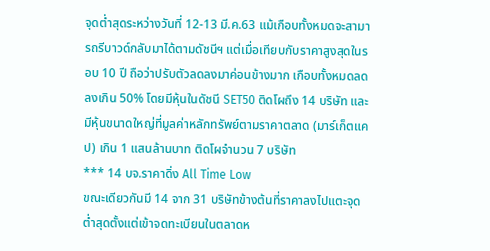จุดต่ำสุดระหว่างวันที่ 12-13 มี.ค.63 แม้เกือบทั้งหมดจะสามารถรีบาวด์กลับมาได้ตามดัชนีฯ แต่เมื่อเทียบกับราคาสูงสุดในรอบ 10 ปี ถือว่าปรับตัวลดลงมาค่อนข้างมาก เกือบทั้งหมดลดลงเกิน 50% โดยมีหุ้นในดัชนี SET50 ติดโผถึง 14 บริษัท และมีหุ้นขนาดใหญ่ที่มูลค่าหลักทรัพย์ตามราคาตลาด (มาร์เก็ตแคป) เกิน 1 แสนล้านบาท ติดโผจำนวน 7 บริษัท
*** 14 บจ.ราคาดิ่ง All Time Low
ขณะเดียวกันมี 14 จาก 31 บริษัทข้างต้นที่ราคาลงไปแตะจุดต่ำสุดตั้งแต่เข้าจดทะเบียนในตลาดห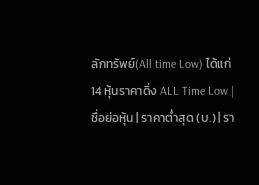ลักทรัพย์(All time Low) ได้แก่
14 หุ้นราคาดิ่ง ALL Time Low |
ชื่อย่อหุ้น | ราคาต่ำสุด (บ.) | รา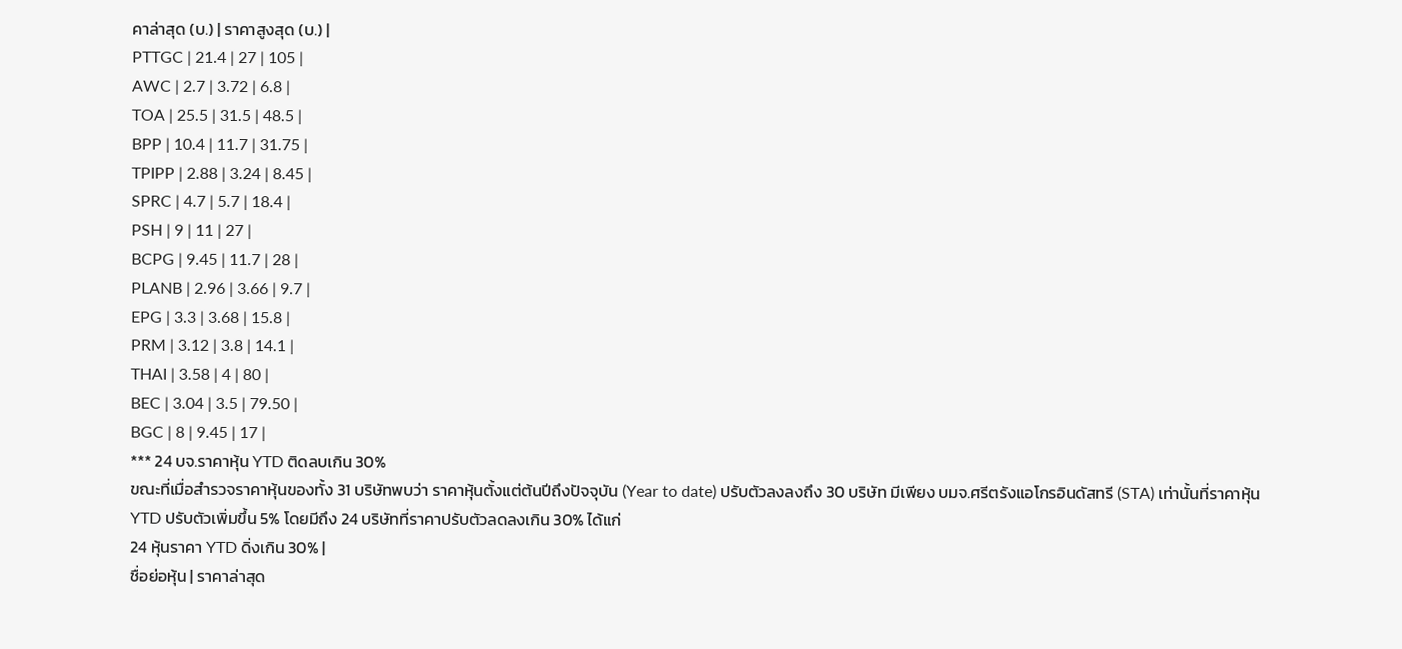คาล่าสุด (บ.) | ราคาสูงสุด (บ.) |
PTTGC | 21.4 | 27 | 105 |
AWC | 2.7 | 3.72 | 6.8 |
TOA | 25.5 | 31.5 | 48.5 |
BPP | 10.4 | 11.7 | 31.75 |
TPIPP | 2.88 | 3.24 | 8.45 |
SPRC | 4.7 | 5.7 | 18.4 |
PSH | 9 | 11 | 27 |
BCPG | 9.45 | 11.7 | 28 |
PLANB | 2.96 | 3.66 | 9.7 |
EPG | 3.3 | 3.68 | 15.8 |
PRM | 3.12 | 3.8 | 14.1 |
THAI | 3.58 | 4 | 80 |
BEC | 3.04 | 3.5 | 79.50 |
BGC | 8 | 9.45 | 17 |
*** 24 บจ.ราคาหุ้น YTD ติดลบเกิน 30%
ขณะที่เมื่อสำรวจราคาหุ้นของทั้ง 31 บริษัทพบว่า ราคาหุ้นตั้งแต่ต้นปีถึงปัจจุบัน (Year to date) ปรับตัวลงลงถึง 30 บริษัท มีเพียง บมจ.ศรีตรังแอโกรอินดัสทรี (STA) เท่านั้นที่ราคาหุ้น YTD ปรับตัวเพิ่มขึ้น 5% โดยมีถึง 24 บริษัทที่ราคาปรับตัวลดลงเกิน 30% ได้แก่
24 หุ้นราคา YTD ดิ่งเกิน 30% |
ชื่อย่อหุ้น | ราคาล่าสุด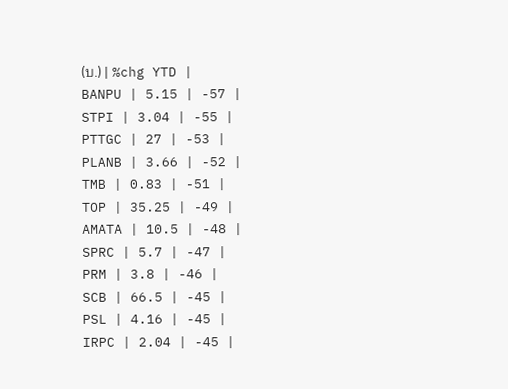(บ.) | %chg YTD |
BANPU | 5.15 | -57 |
STPI | 3.04 | -55 |
PTTGC | 27 | -53 |
PLANB | 3.66 | -52 |
TMB | 0.83 | -51 |
TOP | 35.25 | -49 |
AMATA | 10.5 | -48 |
SPRC | 5.7 | -47 |
PRM | 3.8 | -46 |
SCB | 66.5 | -45 |
PSL | 4.16 | -45 |
IRPC | 2.04 | -45 |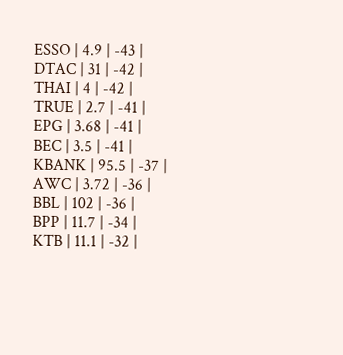ESSO | 4.9 | -43 |
DTAC | 31 | -42 |
THAI | 4 | -42 |
TRUE | 2.7 | -41 |
EPG | 3.68 | -41 |
BEC | 3.5 | -41 |
KBANK | 95.5 | -37 |
AWC | 3.72 | -36 |
BBL | 102 | -36 |
BPP | 11.7 | -34 |
KTB | 11.1 | -32 |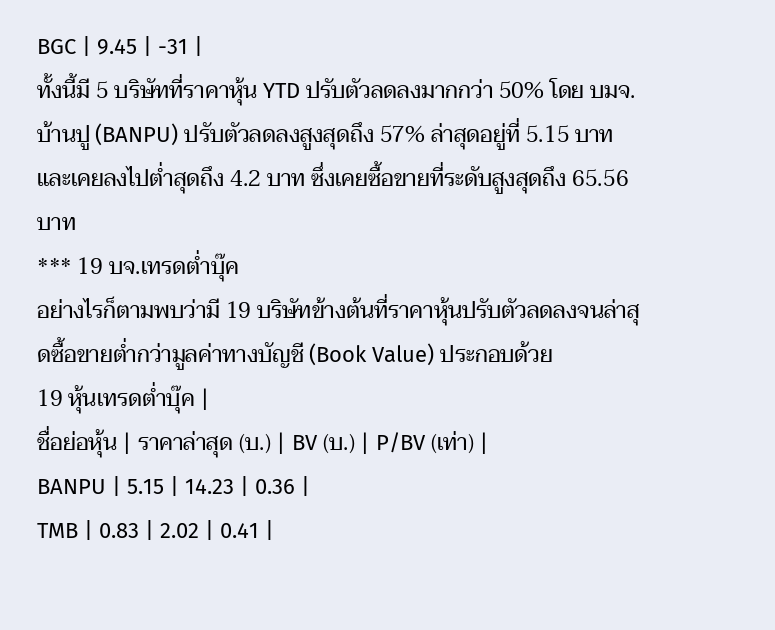BGC | 9.45 | -31 |
ทั้งนี้มี 5 บริษัทที่ราคาหุ้น YTD ปรับตัวลดลงมากกว่า 50% โดย บมจ.บ้านปู (BANPU) ปรับตัวลดลงสูงสุดถึง 57% ล่าสุดอยู่ที่ 5.15 บาท และเคยลงไปต่ำสุดถึง 4.2 บาท ซึ่งเคยซื้อขายที่ระดับสูงสุดถึง 65.56 บาท
*** 19 บจ.เทรดต่ำบุ๊ค
อย่างไรก็ตามพบว่ามี 19 บริษัทข้างต้นที่ราคาหุ้นปรับตัวลดลงจนล่าสุดซื้อขายต่ำกว่ามูลค่าทางบัญชี (Book Value) ประกอบด้วย
19 หุ้นเทรดต่ำบุ๊ค |
ชื่อย่อหุ้น | ราคาล่าสุด (บ.) | BV (บ.) | P/BV (เท่า) |
BANPU | 5.15 | 14.23 | 0.36 |
TMB | 0.83 | 2.02 | 0.41 |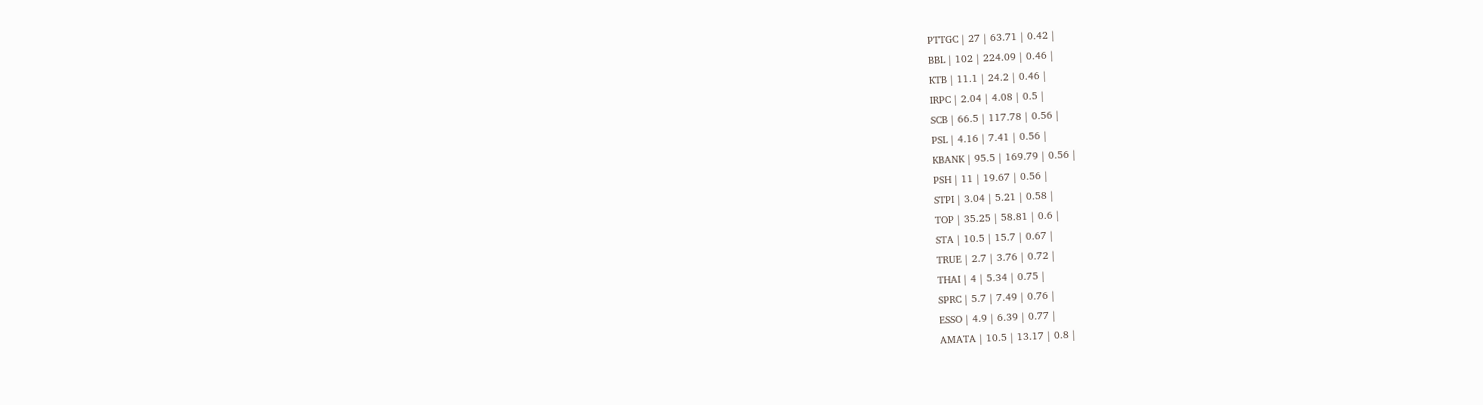PTTGC | 27 | 63.71 | 0.42 |
BBL | 102 | 224.09 | 0.46 |
KTB | 11.1 | 24.2 | 0.46 |
IRPC | 2.04 | 4.08 | 0.5 |
SCB | 66.5 | 117.78 | 0.56 |
PSL | 4.16 | 7.41 | 0.56 |
KBANK | 95.5 | 169.79 | 0.56 |
PSH | 11 | 19.67 | 0.56 |
STPI | 3.04 | 5.21 | 0.58 |
TOP | 35.25 | 58.81 | 0.6 |
STA | 10.5 | 15.7 | 0.67 |
TRUE | 2.7 | 3.76 | 0.72 |
THAI | 4 | 5.34 | 0.75 |
SPRC | 5.7 | 7.49 | 0.76 |
ESSO | 4.9 | 6.39 | 0.77 |
AMATA | 10.5 | 13.17 | 0.8 |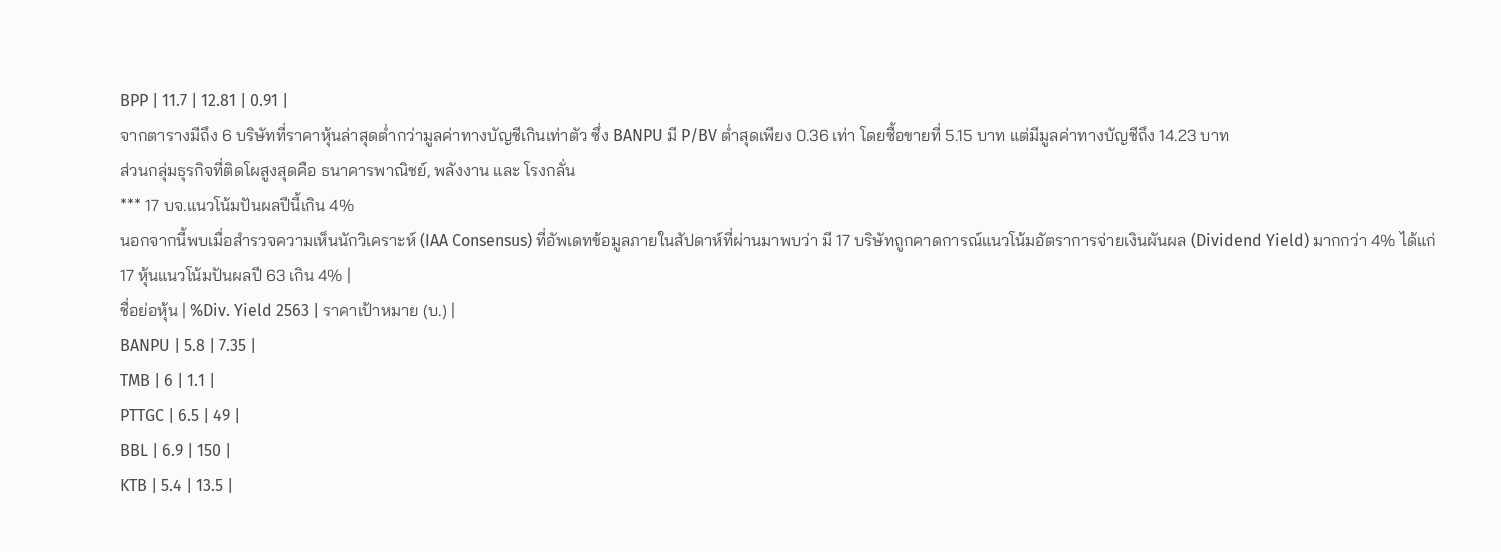BPP | 11.7 | 12.81 | 0.91 |
จากตารางมีถึง 6 บริษัทที่ราคาหุ้นล่าสุดต่ำกว่ามูลค่าทางบัญชีเกินเท่าตัว ซึ่ง BANPU มี P/BV ต่ำสุดเพียง 0.36 เท่า โดยซื้อขายที่ 5.15 บาท แต่มีมูลค่าทางบัญชีถึง 14.23 บาท
ส่วนกลุ่มธุรกิจที่ติดโผสูงสุดคือ ธนาคารพาณิชย์, พลังงาน และ โรงกลั่น
*** 17 บจ.แนวโน้มปันผลปีนี้เกิน 4%
นอกจากนี้พบเมื่อสำรวจความเห็นนักวิเคราะห์ (IAA Consensus) ที่อัพเดทข้อมูลภายในสัปดาห์ที่ผ่านมาพบว่า มี 17 บริษัทถูกคาดการณ์แนวโน้มอัตราการจ่ายเงินผันผล (Dividend Yield) มากกว่า 4% ได้แก่
17 หุ้นแนวโน้มปันผลปี 63 เกิน 4% |
ชื่อย่อหุ้น | %Div. Yield 2563 | ราคาเป้าหมาย (บ.) |
BANPU | 5.8 | 7.35 |
TMB | 6 | 1.1 |
PTTGC | 6.5 | 49 |
BBL | 6.9 | 150 |
KTB | 5.4 | 13.5 |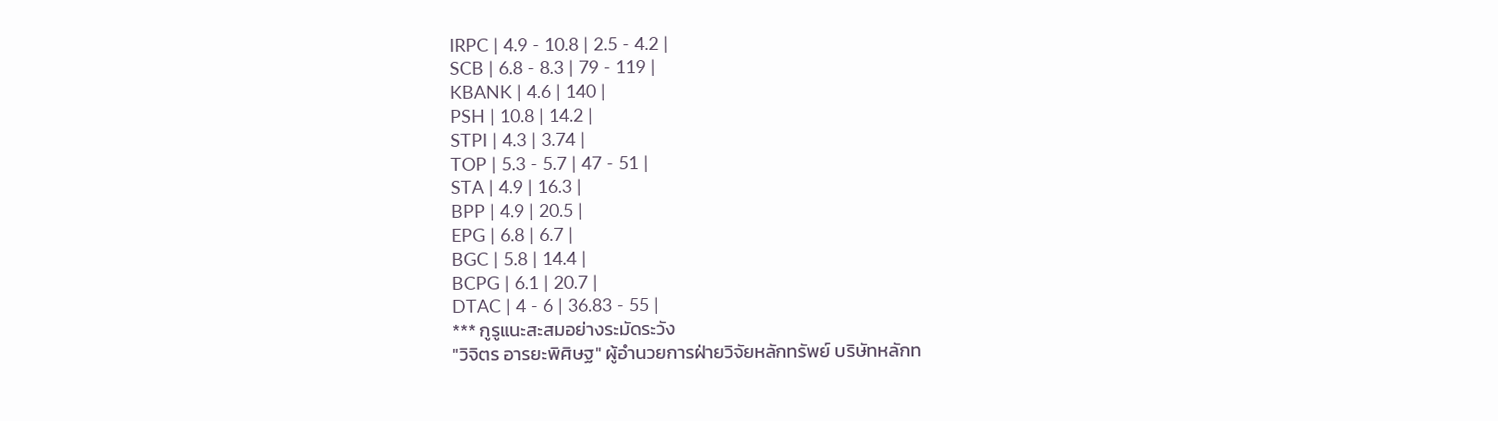IRPC | 4.9 - 10.8 | 2.5 - 4.2 |
SCB | 6.8 - 8.3 | 79 - 119 |
KBANK | 4.6 | 140 |
PSH | 10.8 | 14.2 |
STPI | 4.3 | 3.74 |
TOP | 5.3 - 5.7 | 47 - 51 |
STA | 4.9 | 16.3 |
BPP | 4.9 | 20.5 |
EPG | 6.8 | 6.7 |
BGC | 5.8 | 14.4 |
BCPG | 6.1 | 20.7 |
DTAC | 4 - 6 | 36.83 - 55 |
*** กูรูแนะสะสมอย่างระมัดระวัง
"วิจิตร อารยะพิศิษฐ" ผู้อำนวยการฝ่ายวิจัยหลักทรัพย์ บริษัทหลักท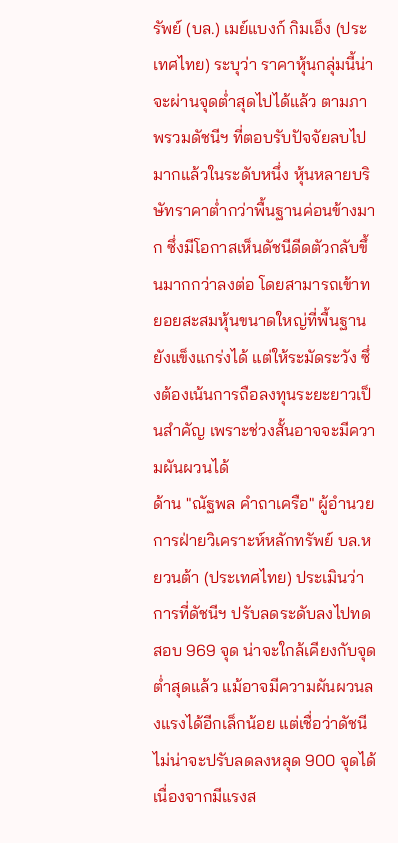รัพย์ (บล.) เมย์แบงก์ กิมเอ็ง (ประเทศไทย) ระบุว่า ราคาหุ้นกลุ่มนี้น่าจะผ่านจุดต่ำสุดไปได้แล้ว ตามภาพรวมดัชนีฯ ที่ตอบรับปัจจัยลบไปมากแล้วในระดับหนึ่ง หุ้นหลายบริษัทราคาต่ำกว่าพื้นฐานค่อนข้างมาก ซึ่งมีโอกาสเห็นดัชนีดีดตัวกลับขึ้นมากกว่าลงต่อ โดยสามารถเข้าทยอยสะสมหุ้นขนาดใหญ่ที่พื้นฐานยังแข็งแกร่งได้ แต่ให้ระมัดระวัง ซึ่งต้องเน้นการถือลงทุนระยะยาวเป็นสำคัญ เพราะช่วงสั้นอาจจะมีความผันผวนได้
ด้าน "ณัฐพล คำถาเครือ" ผู้อำนวยการฝ่ายวิเคราะห์หลักทรัพย์ บล.หยวนต้า (ประเทศไทย) ประเมินว่า การที่ดัชนีฯ ปรับลดระดับลงไปทดสอบ 969 จุด น่าจะใกล้เคียงกับจุดต่ำสุดแล้ว แม้อาจมีความผันผวนลงแรงได้อีกเล็กน้อย แต่เชื่อว่าดัชนีไม่น่าจะปรับลดลงหลุด 900 จุดได้ เนื่องจากมีแรงส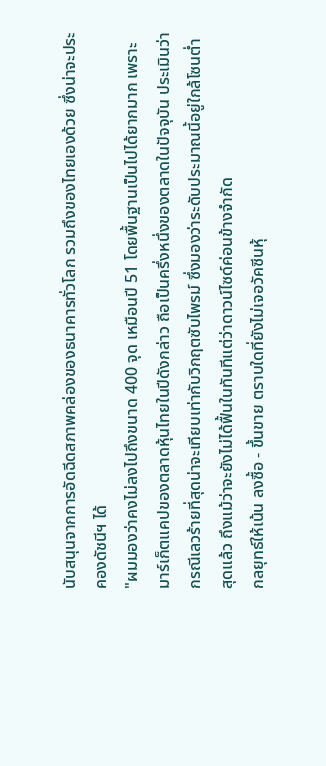นับสนุนจากการอัดฉีดสภาพคล่องของธนาคารทั่วโลก รวมถึงของไทยเองด้วย ซึ่งน่าจะประคองดัชนีฯ ได้
"ผมมองว่าคงไม่ลงไปถึงขนาด 400 จุด เหมือนปี 51 โดยพื้นฐานเป็นไปได้ยากมาก เพราะมาร์เก็ตแคปของตลาดหุ้นไทยในปีดังกล่าว ถือเป็นครึ่งหนึ่งของตลาดในปัจจุบัน ประเมินว่ากรณีเลวร้ายที่สุดน่าจะเทียบเท่ากับวิกฤตซับไพรม์ ซึ่งมองว่าระดับประมาณนี้อยู่ใกล้โซนต่ำสุดแล้ว ถึงแม้ว่าจะยังไม่ได้ฟื้นในทันทีแต่ว่าดาวน์ไซด์ค่อนข้างจำกัด
กลยุทธ์ให้เน้น ลงซื้อ - ขึ้นขาย ตราบใดที่ยังไม่เจอวัคซีนหุ้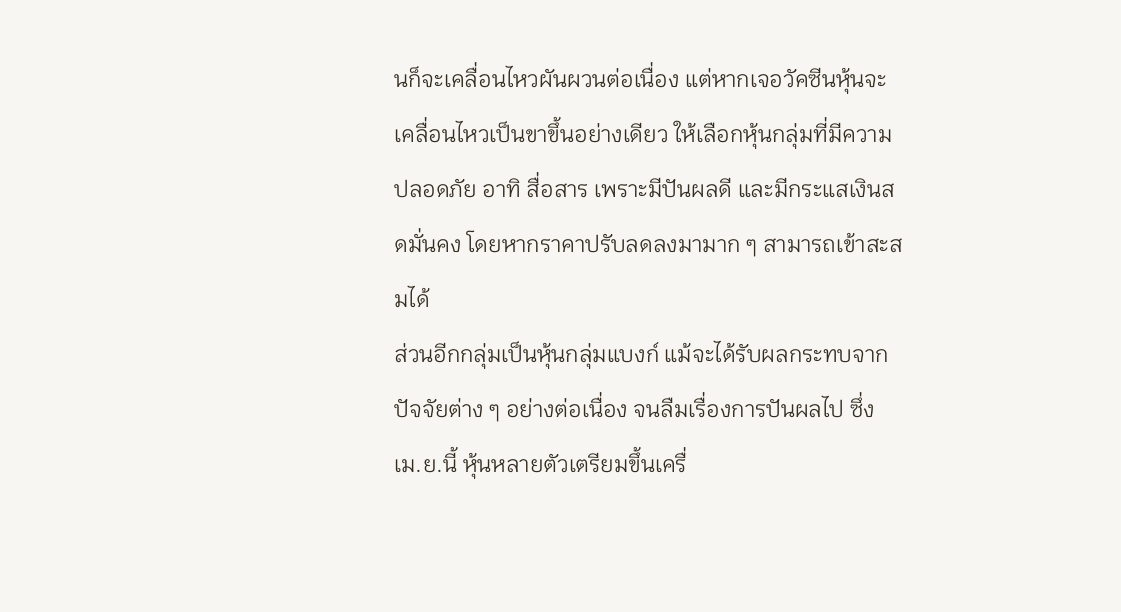นก็จะเคลื่อนไหวผันผวนต่อเนื่อง แต่หากเจอวัคซีนหุ้นจะเคลื่อนไหวเป็นขาขึ้นอย่างเดียว ให้เลือกหุ้นกลุ่มที่มีความปลอดภัย อาทิ สื่อสาร เพราะมีปันผลดี และมีกระแสเงินสดมั่นคง โดยหากราคาปรับลดลงมามาก ๆ สามารถเข้าสะสมได้
ส่วนอีกกลุ่มเป็นหุ้นกลุ่มแบงก์ แม้จะได้รับผลกระทบจากปัจจัยต่าง ๆ อย่างต่อเนื่อง จนลืมเรื่องการปันผลไป ซึ่ง เม.ย.นี้ หุ้นหลายตัวเตรียมขึ้นเครื่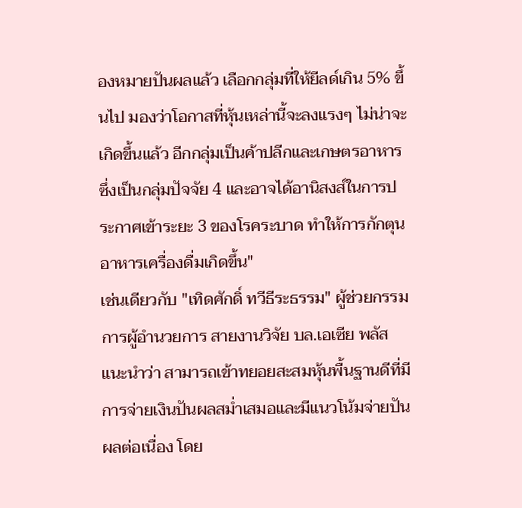องหมายปันผลแล้ว เลือกกลุ่มที่ให้ยีลด์เกิน 5% ขึ้นไป มองว่าโอกาสที่หุ้นเหล่านี้จะลงแรงๆ ไม่น่าจะเกิดขึ้นแล้ว อีกกลุ่มเป็นค้าปลีกและเกษตรอาหาร ซึ่งเป็นกลุ่มปัจจัย 4 และอาจได้อานิสงส์ในการประกาศเข้าระยะ 3 ของโรคระบาด ทำให้การกักตุนอาหารเครื่องดื่มเกิดขึ้น"
เช่นเดียวกับ "เทิดศักดิ์ ทวีธีระธรรม" ผู้ช่วยกรรมการผู้อำนวยการ สายงานวิจัย บล.เอเซีย พลัส แนะนำว่า สามารถเข้าทยอยสะสมหุ้นพื้นฐานดีที่มีการจ่ายเงินปันผลสม่ำเสมอและมีแนวโน้มจ่ายปันผลต่อเนื่อง โดย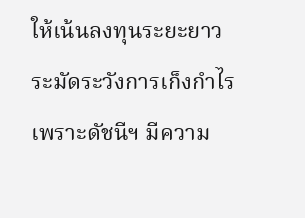ให้เน้นลงทุนระยะยาว ระมัดระวังการเก็งกำไร เพราะดัชนีฯ มีความ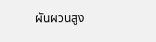ผันผวนสูง